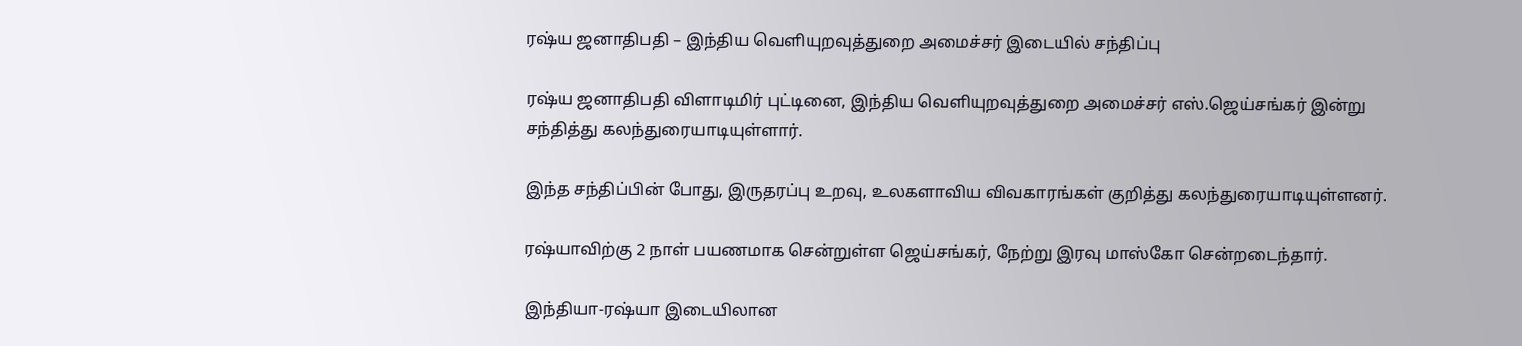ரஷ்ய ஜனாதிபதி – இந்திய வெளியுறவுத்துறை அமைச்சர் இடையில் சந்திப்பு

ரஷ்ய ஜனாதிபதி விளாடிமிர் புட்டினை, இந்திய வெளியுறவுத்துறை அமைச்சர் எஸ்.ஜெய்சங்கர் இன்று சந்தித்து கலந்துரையாடியுள்ளார்.

இந்த சந்திப்பின் போது, இருதரப்பு உறவு, உலகளாவிய விவகாரங்கள் குறித்து கலந்துரையாடியுள்ளனர்.

ரஷ்யாவிற்கு 2 நாள் பயணமாக சென்றுள்ள ஜெய்சங்கர், நேற்று இரவு மாஸ்கோ சென்றடைந்தார்.

இந்தியா-ரஷ்யா இடையிலான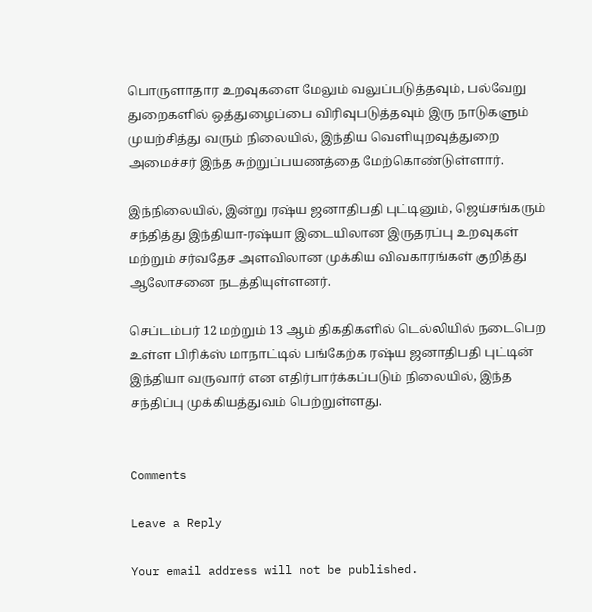பொருளாதார உறவுகளை மேலும் வலுப்படுத்தவும், பல்வேறு துறைகளில் ஒத்துழைப்பை விரிவுபடுத்தவும் இரு நாடுகளும் முயற்சித்து வரும் நிலையில், இந்திய வெளியுறவுத்துறை அமைச்சர் இந்த சுற்றுப்பயணத்தை மேற்கொண்டுள்ளார்.

இந்நிலையில், இன்று ரஷ்ய ஜனாதிபதி புட்டினும், ஜெய்சங்கரும் சந்தித்து இந்தியா-ரஷ்யா இடையிலான இருதரப்பு உறவுகள் மற்றும் சர்வதேச அளவிலான முக்கிய விவகாரங்கள் குறித்து ஆலோசனை நடத்தியுள்ளனர்.

செப்டம்பர் 12 மற்றும் 13 ஆம் திகதிகளில் டெல்லியில் நடைபெற உள்ள பிரிக்ஸ் மாநாட்டில் பங்கேற்க ரஷ்ய ஜனாதிபதி புட்டின் இந்தியா வருவார் என எதிர்பார்க்கப்படும் நிலையில், இந்த சந்திப்பு முக்கியத்துவம் பெற்றுள்ளது.


Comments

Leave a Reply

Your email address will not be published.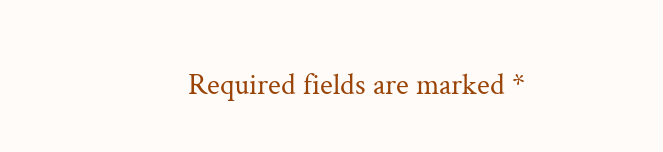Required fields are marked *